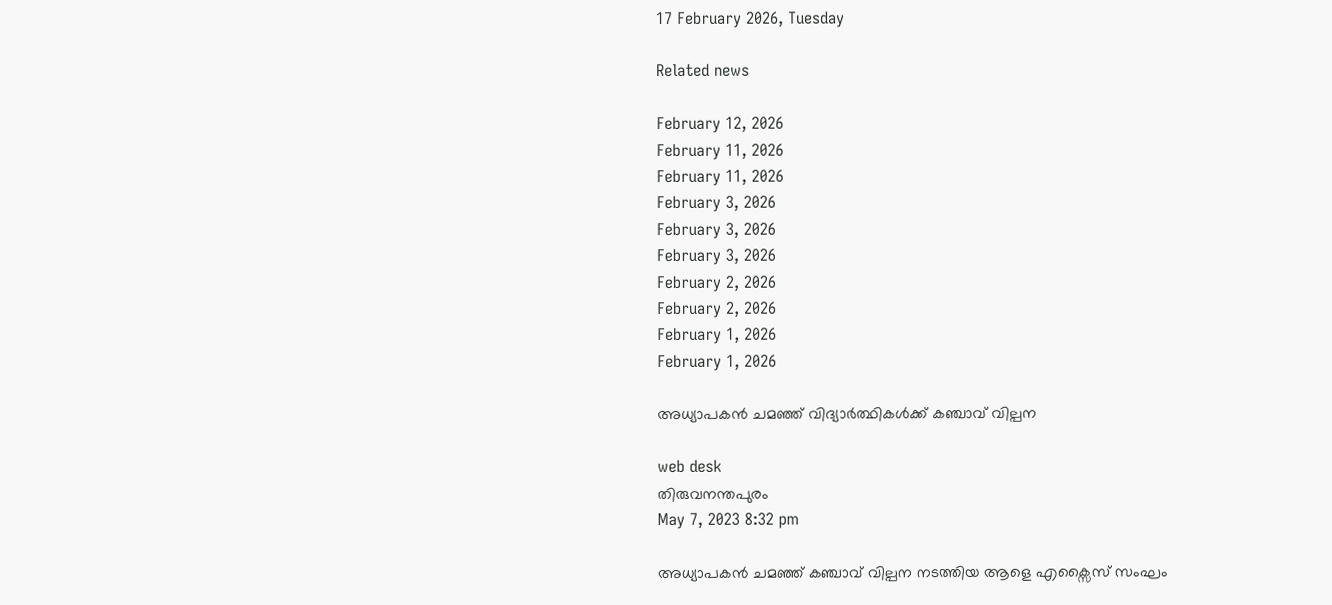17 February 2026, Tuesday

Related news

February 12, 2026
February 11, 2026
February 11, 2026
February 3, 2026
February 3, 2026
February 3, 2026
February 2, 2026
February 2, 2026
February 1, 2026
February 1, 2026

അധ്യാപകൻ ചമഞ്ഞ് വിദ്യാര്‍ത്ഥികള്‍ക്ക് കഞ്ചാവ് വില്പന

web desk
തിരുവനന്തപുരം
May 7, 2023 8:32 pm

അധ്യാപകൻ ചമഞ്ഞ് കഞ്ചാവ് വില്പന നടത്തിയ ആളെ എക്സൈസ് സംഘം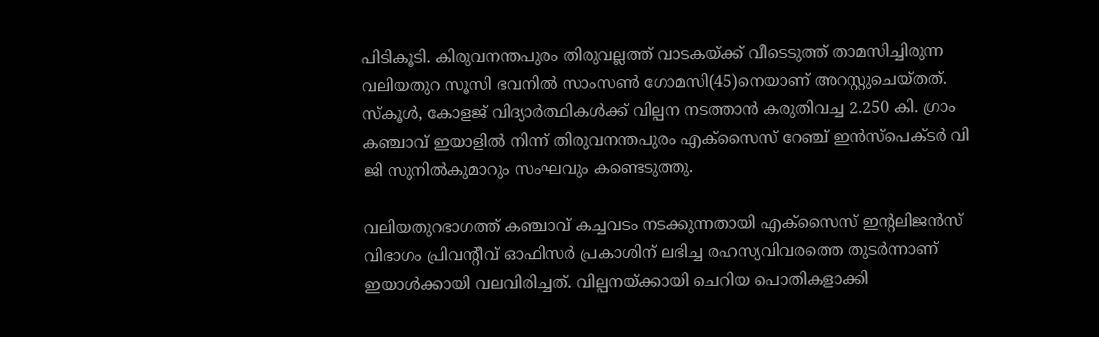പിടികൂടി. കിരുവനന്തപുരം തിരുവല്ലത്ത് വാടകയ്ക്ക് വീടെടുത്ത് താമസിച്ചിരുന്ന വലിയതുറ സൂസി ഭവനിൽ സാംസൺ ഗോമസി(45)നെയാണ് അറസ്റ്റുചെയ്തത്. സ്കൂൾ, കോളജ് വിദ്യാര്‍ത്ഥികൾക്ക് വില്പന നടത്താന്‍ കരുതിവച്ച 2.250 കി. ഗ്രാം കഞ്ചാവ് ഇയാളില്‍ നിന്ന് തിരുവനന്തപുരം എക്സൈസ് റേഞ്ച് ഇൻസ്പെക്ടർ വി ജി സുനിൽകുമാറും സംഘവും കണ്ടെടുത്തു.

വലിയതുറഭാഗത്ത് കഞ്ചാവ് കച്ചവടം നടക്കുന്നതായി എക്സൈസ് ഇന്റലിജന്‍സ് വിഭാഗം പ്രിവന്റീവ് ഓഫിസർ പ്രകാശിന് ലഭിച്ച രഹസ്യവിവരത്തെ തുടർന്നാണ് ഇയാള്‍ക്കായി വലവിരിച്ചത്. വില്പനയ്ക്കായി ചെറിയ പൊതികളാക്കി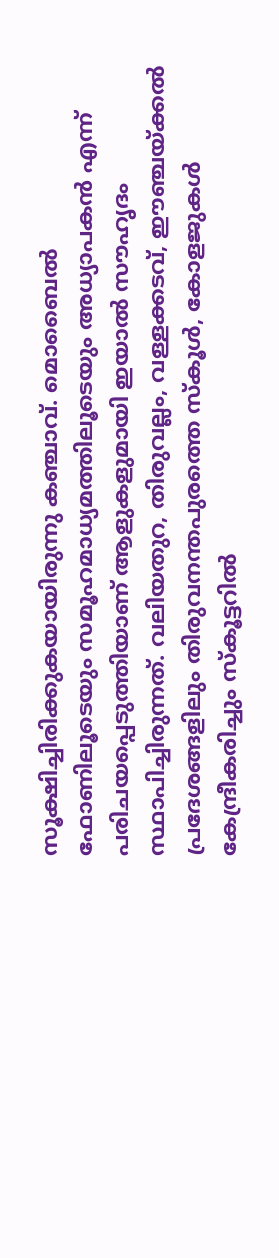സൂക്ഷിച്ചിരിക്കുകയായിരുന്നു കഞ്ചാവ്. മൊബൈൽ ഫോണിലൂടെയും സമൂഹമാധ്യമത്തിലൂടെയും അധ്യാപകൻ എന്ന് പരിചയപ്പെടുത്തിയാണ് ആളുകളുമായി ഇയാല്‍ സൗഹൃദം സ്ഥാപിച്ചിരുന്നത്. വലിയതുറ, തിരുവല്ലം, വള്ളക്കടവ്, ഈഞ്ചയ്ക്കൽ പ്രദേശങ്ങളിലും തിരുവനന്തപുരത്തെ സ്കൂൾ, കോളജുകൾ കേന്ദ്രീകരിച്ചും സ്കൂട്ടറിൽ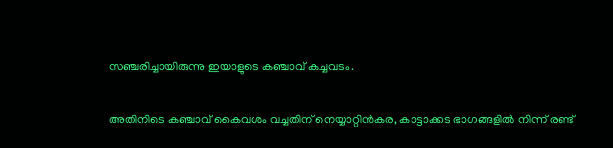സഞ്ചരിച്ചായിരുന്നു ഇയാളുടെ കഞ്ചാവ് കച്ചവടം.

അതിനിടെ കഞ്ചാവ് കൈവശം വച്ചതിന് നെയ്യാറ്റിൻകര, കാട്ടാക്കട ഭാഗങ്ങളില്‍ നിന്ന് രണ്ട്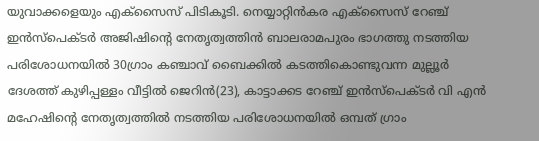യുവാക്കളെയും എക്സൈസ് പിടികൂടി. നെയ്യാറ്റിൻകര എക്‌സൈസ് റേഞ്ച് ഇൻസ്പെക്ടർ അജിഷിന്റെ നേതൃത്വത്തിൻ ബാലരാമപുരം ഭാഗത്തു നടത്തിയ പരിശോധനയിൽ 30ഗ്രാം കഞ്ചാവ് ബൈക്കിൽ കടത്തികൊണ്ടുവന്ന മുല്ലൂർ ദേശത്ത് കുഴിപ്പള്ളം വീട്ടിൽ ജെറിന്‍(23), കാട്ടാക്കട റേഞ്ച് ഇൻസ്പെക്ടർ വി എൻ മഹേഷിന്റെ നേതൃത്വത്തിൽ നടത്തിയ പരിശോധനയിൽ ഒമ്പത് ഗ്രാം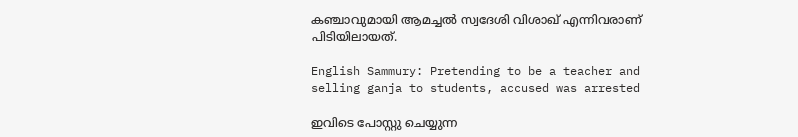കഞ്ചാവുമായി ആമച്ചൽ സ്വദേശി വിശാഖ് എന്നിവരാണ് പിടിയിലായത്.

English Sammury: Pretending to be a teacher and selling ganja to students, accused was arrested

ഇവിടെ പോസ്റ്റു ചെയ്യുന്ന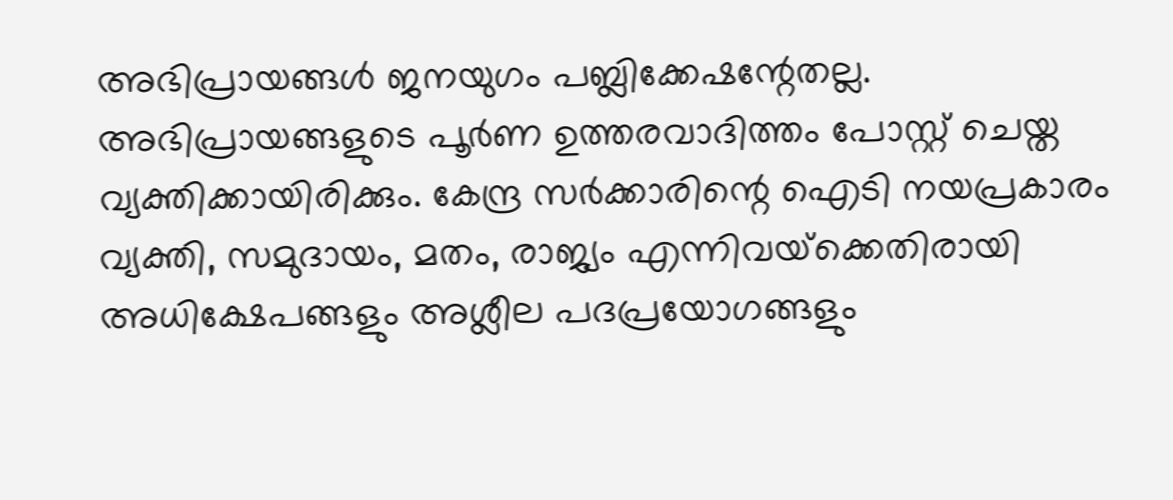അഭിപ്രായങ്ങള്‍ ജനയുഗം പബ്ലിക്കേഷന്റേതല്ല. അഭിപ്രായങ്ങളുടെ പൂര്‍ണ ഉത്തരവാദിത്തം പോസ്റ്റ് ചെയ്ത വ്യക്തിക്കായിരിക്കും. കേന്ദ്ര സര്‍ക്കാരിന്റെ ഐടി നയപ്രകാരം വ്യക്തി, സമുദായം, മതം, രാജ്യം എന്നിവയ്‌ക്കെതിരായി അധിക്ഷേപങ്ങളും അശ്ലീല പദപ്രയോഗങ്ങളും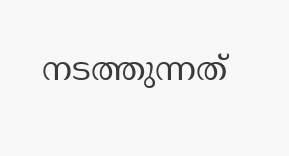നടത്തുന്നത്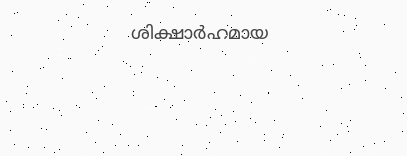ശിക്ഷാര്‍ഹമായ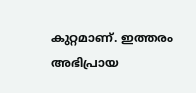കുറ്റമാണ്. ഇത്തരം അഭിപ്രായ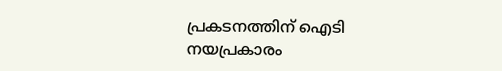പ്രകടനത്തിന് ഐടി നയപ്രകാരം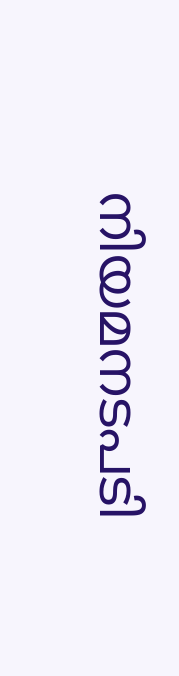നിയമനടപടി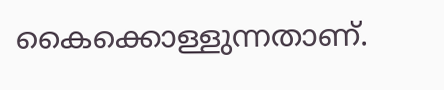കൈക്കൊള്ളുന്നതാണ്.